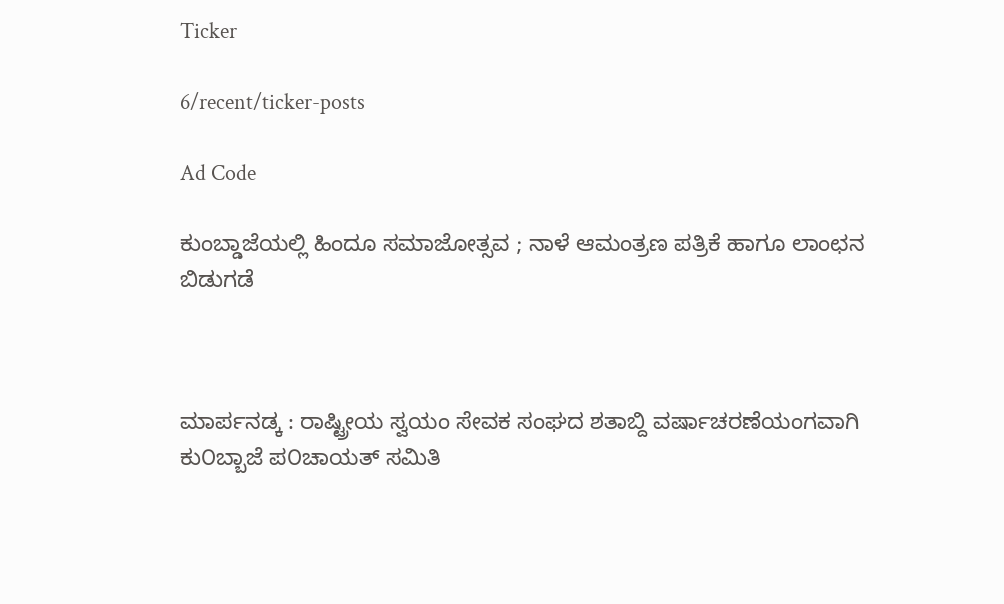Ticker

6/recent/ticker-posts

Ad Code

ಕುಂಬ್ಡಾಜೆಯಲ್ಲಿ ಹಿಂದೂ ಸಮಾಜೋತ್ಸವ ; ನಾಳೆ ಆಮಂತ್ರಣ ಪತ್ರಿಕೆ ಹಾಗೂ ಲಾಂಛನ ಬಿಡುಗಡೆ



ಮಾರ್ಪನಡ್ಕ : ರಾಷ್ಟ್ರೀಯ ಸ್ವಯಂ ಸೇವಕ ಸಂಘದ ಶತಾಬ್ದಿ ವರ್ಷಾಚರಣೆಯಂಗವಾಗಿ ಕು೦ಬ್ಬಾಜೆ ಪ೦ಚಾಯತ್ ಸಮಿತಿ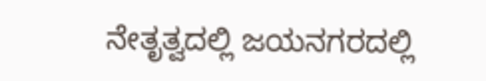ನೇತೃತ್ವದಲ್ಲಿ ಜಯನಗರದಲ್ಲಿ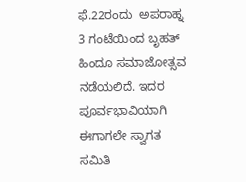ಫೆ.22ರಂದು  ಅಪರಾಹ್ನ 3 ಗಂಟೆಯಿಂದ ಬೃಹತ್ ಹಿಂದೂ ಸಮಾಜೋತ್ಸವ ನಡೆಯಲಿದೆ. ಇದರ ಪೂರ್ವಭಾವಿಯಾಗಿ ಈಗಾಗಲೇ ಸ್ವಾಗತ ಸಮಿತಿ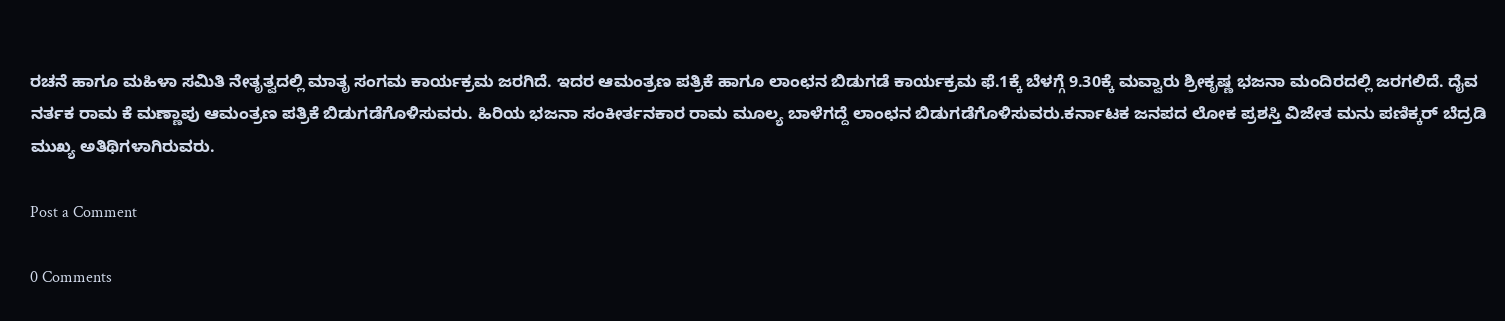ರಚನೆ ಹಾಗೂ ಮಹಿಳಾ ಸಮಿತಿ ನೇತೃತ್ವದಲ್ಲಿ ಮಾತೃ ಸಂಗಮ ಕಾರ್ಯಕ್ರಮ ಜರಗಿದೆ. ಇದರ ಆಮಂತ್ರಣ ಪತ್ರಿಕೆ ಹಾಗೂ ಲಾಂಛನ ಬಿಡುಗಡೆ ಕಾರ್ಯಕ್ರಮ ಫೆ.1ಕ್ಕೆ ಬೆಳಗ್ಗೆ 9.30ಕ್ಕೆ ಮವ್ವಾರು ಶ್ರೀಕೃಷ್ಣ ಭಜನಾ ಮಂದಿರದಲ್ಲಿ ಜರಗಲಿದೆ. ದೈವ ನರ್ತಕ ರಾಮ ಕೆ ಮಣ್ಣಾಪು ಆಮಂತ್ರಣ ಪತ್ರಿಕೆ ಬಿಡುಗಡೆಗೊಳಿಸುವರು. ಹಿರಿಯ ಭಜನಾ ಸಂಕೀರ್ತನಕಾರ ರಾಮ ಮೂಲ್ಯ ಬಾಳೆಗದ್ದೆ ಲಾಂಛನ ಬಿಡುಗಡೆಗೊಳಿಸುವರು.ಕರ್ನಾಟಕ ಜನಪದ ಲೋಕ ಪ್ರಶಸ್ತಿ ವಿಜೇತ ಮನು ಪಣಿಕ್ಕರ್ ಬೆದ್ರಡಿ ಮುಖ್ಯ ಅತಿಥಿಗಳಾಗಿರುವರು.

Post a Comment

0 Comments